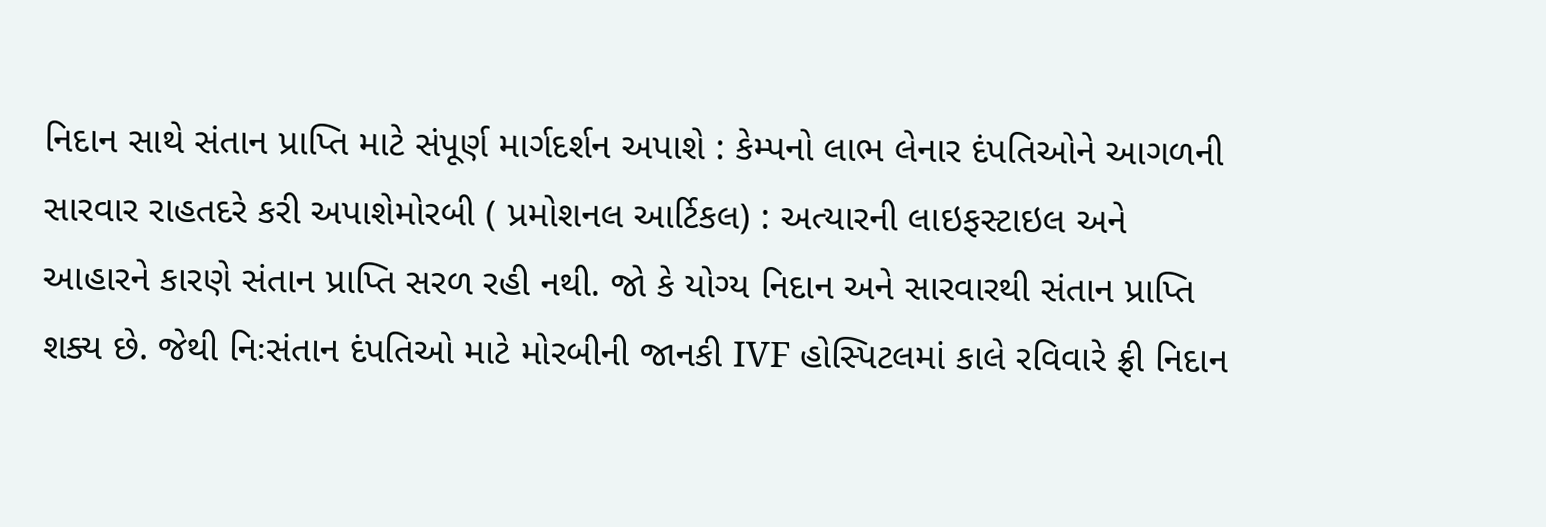નિદાન સાથે સંતાન પ્રાપ્તિ માટે સંપૂર્ણ માર્ગદર્શન અપાશે : કેમ્પનો લાભ લેનાર દંપતિઓને આગળની સારવાર રાહતદરે કરી અપાશેમોરબી ( પ્રમોશનલ આર્ટિકલ) : અત્યારની લાઇફસ્ટાઇલ અને આહારને કારણે સંતાન પ્રાપ્તિ સરળ રહી નથી. જો કે યોગ્ય નિદાન અને સારવારથી સંતાન પ્રાપ્તિ શક્ય છે. જેથી નિઃસંતાન દંપતિઓ માટે મોરબીની જાનકી IVF હોસ્પિટલમાં કાલે રવિવારે ફ્રી નિદાન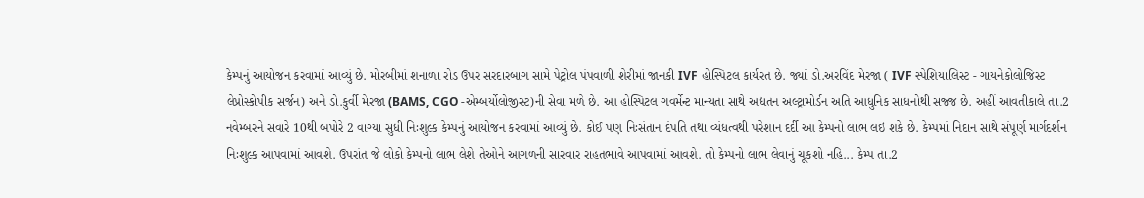કેમ્પનું આયોજન કરવામાં આવ્યું છે. મોરબીમાં શનાળા રોડ ઉપર સરદારબાગ સામે પેટ્રોલ પંપવાળી શેરીમાં જાનકી IVF હોસ્પિટલ કાર્યરત છે. જ્યાં ડો.અરવિંદ મેરજા ( IVF સ્પેશિયાલિસ્ટ - ગાયનેકોલોજિસ્ટ લેપ્રોસ્કોપીક સર્જન) અને ડો.કુર્વી મેરજા (BAMS, CGO -એમ્બર્યોલોજીસ્ટ)ની સેવા મળે છે. આ હોસ્પિટલ ગવર્મેન્ટ માન્યતા સાથે અદ્યતન અલ્ટ્રામોર્ડન અતિ આધુનિક સાધનોથી સજ્જ છે. અહીં આવતીકાલે તા.2 નવેમ્બરને સવારે 10થી બપોરે 2 વાગ્યા સુધી નિઃશુલ્ક કેમ્પનું આયોજન કરવામાં આવ્યું છે. કોઈ પણ નિઃસંતાન દંપતિ તથા વ્યંધત્વથી પરેશાન દર્દી આ કેમ્પનો લાભ લઇ શકે છે. કેમ્પમાં નિદાન સાથે સંપૂર્ણ માર્ગદર્શન નિઃશુલ્ક આપવામાં આવશે. ઉપરાંત જે લોકો કેમ્પનો લાભ લેશે તેઓને આગળની સારવાર રાહતભાવે આપવામાં આવશે. તો કેમ્પનો લાભ લેવાનું ચૂકશો નહિ... કેમ્પ તા.2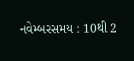નવેમ્બરસમય : 10થી 2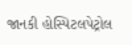જાનકી હોસ્પિટલપેટ્રોલ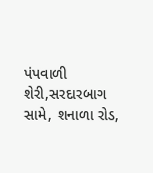પંપવાળી શેરી,સરદારબાગ સામે, શનાળા રોડ,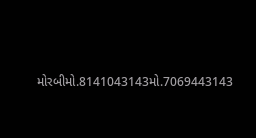મોરબીમો.8141043143મો.7069443143